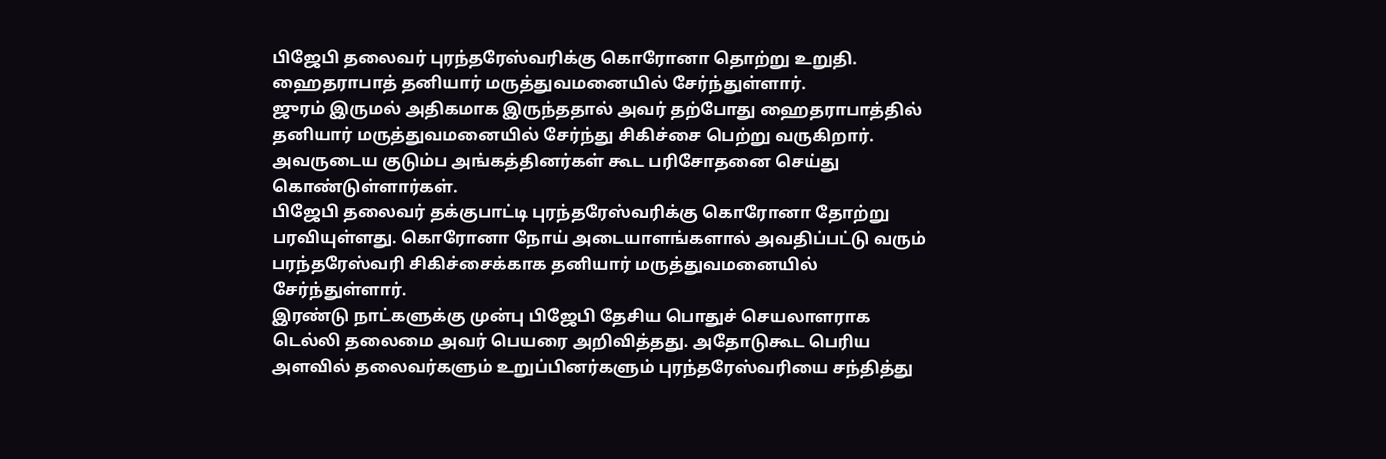பிஜேபி தலைவர் புரந்தரேஸ்வரிக்கு கொரோனா தொற்று உறுதி. ஹைதராபாத் தனியார் மருத்துவமனையில் சேர்ந்துள்ளார்.
ஜுரம் இருமல் அதிகமாக இருந்ததால் அவர் தற்போது ஹைதராபாத்தில் தனியார் மருத்துவமனையில் சேர்ந்து சிகிச்சை பெற்று வருகிறார்.
அவருடைய குடும்ப அங்கத்தினர்கள் கூட பரிசோதனை செய்து கொண்டுள்ளார்கள்.
பிஜேபி தலைவர் தக்குபாட்டி புரந்தரேஸ்வரிக்கு கொரோனா தோற்று பரவியுள்ளது. கொரோனா நோய் அடையாளங்களால் அவதிப்பட்டு வரும் பரந்தரேஸ்வரி சிகிச்சைக்காக தனியார் மருத்துவமனையில் சேர்ந்துள்ளார்.
இரண்டு நாட்களுக்கு முன்பு பிஜேபி தேசிய பொதுச் செயலாளராக டெல்லி தலைமை அவர் பெயரை அறிவித்தது. அதோடுகூட பெரிய அளவில் தலைவர்களும் உறுப்பினர்களும் புரந்தரேஸ்வரியை சந்தித்து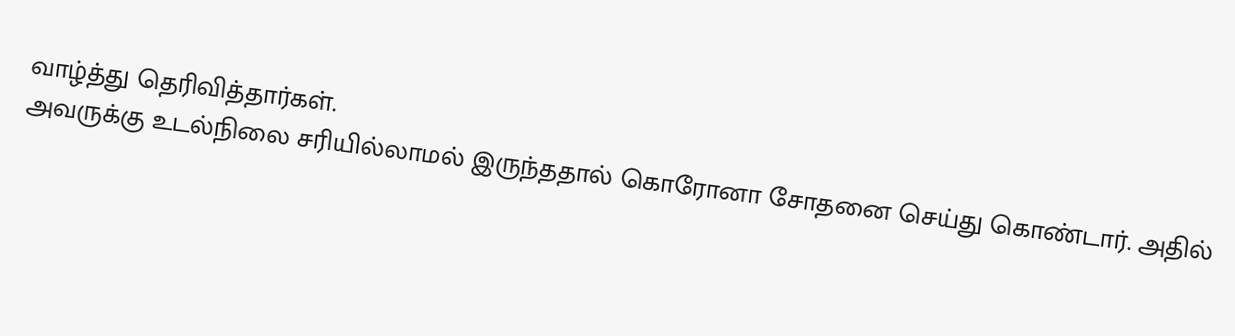வாழ்த்து தெரிவித்தார்கள்.
அவருக்கு உடல்நிலை சரியில்லாமல் இருந்ததால் கொரோனா சோதனை செய்து கொண்டார். அதில்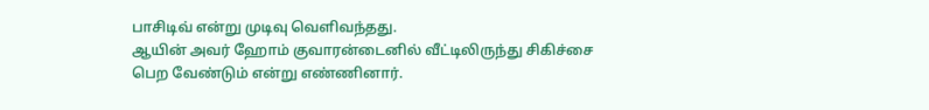பாசிடிவ் என்று முடிவு வெளிவந்தது.
ஆயின் அவர் ஹோம் குவாரன்டைனில் வீட்டிலிருந்து சிகிச்சை பெற வேண்டும் என்று எண்ணினார்.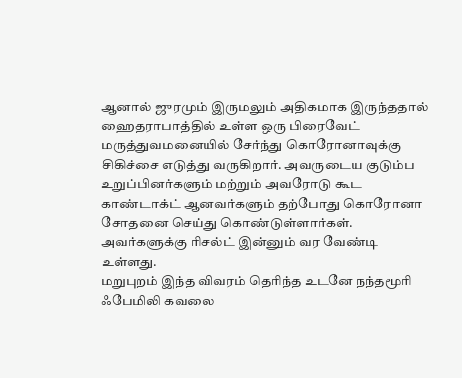ஆனால் ஜுரமும் இருமலும் அதிகமாக இருந்ததால் ஹைதராபாத்தில் உள்ள ஒரு பிரைவேட் மருத்துவமனையில் சேர்ந்து கொரோனாவுக்கு சிகிச்சை எடுத்து வருகிறார். அவருடைய குடும்ப உறுப்பினர்களும் மற்றும் அவரோடு கூட காண்டாக்ட் ஆனவர்களும் தற்போது கொரோனா சோதனை செய்து கொண்டுள்ளார்கள். அவர்களுக்கு ரிசல்ட் இன்னும் வர வேண்டி உள்ளது.
மறுபுறம் இந்த விவரம் தெரிந்த உடனே நந்தமூரி ஃபேமிலி கவலை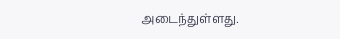அடைந்துள்ளது.